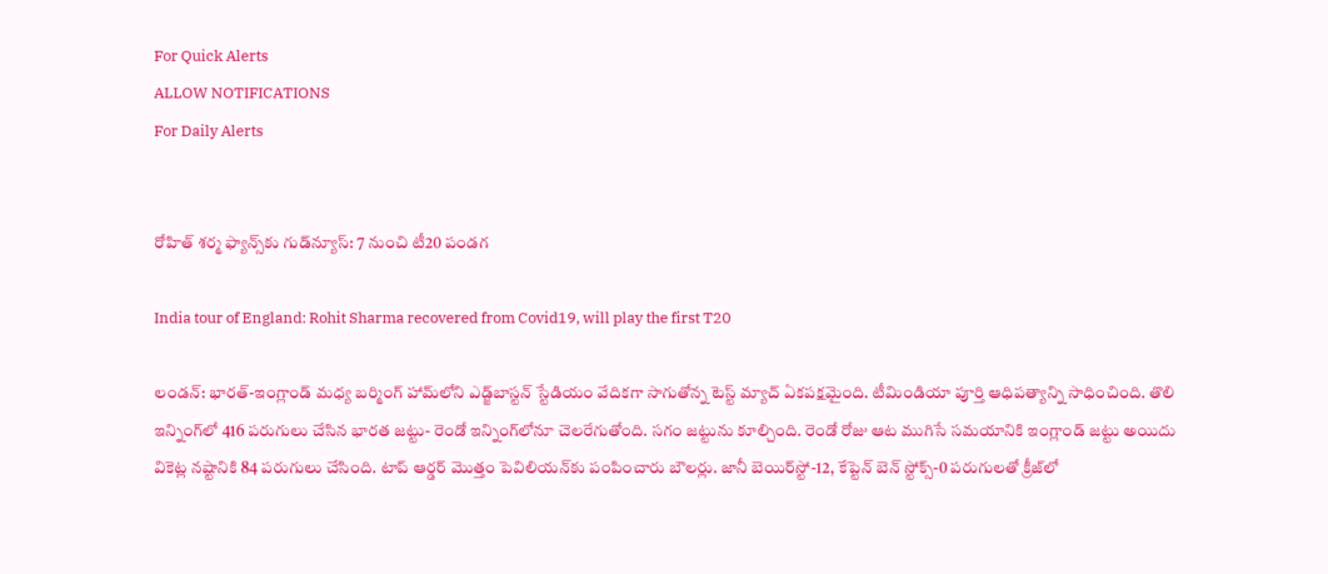For Quick Alerts
ALLOW NOTIFICATIONS
For Daily Alerts


రోహిత్ శర్మ ఫ్యాన్స్‌కు గుడ్‌న్యూస్: 7 నుంచి టీ20 పండగ

India tour of England: Rohit Sharma recovered from Covid19, will play the first T20

లండన్: భారత్-ఇంగ్లాండ్ మధ్య బర్మింగ్ హామ్‌లోని ఎడ్జ్‌బాస్టన్ స్టేడియం వేదికగా సాగుతోన్న టెస్ట్ మ్యాచ్‌ ఏకపక్షమైంది. టీమిండియా పూర్తి ఆధిపత్యాన్ని సాధించింది. తొలి ఇన్నింగ్‌లో 416 పరుగులు చేసిన భారత జట్టు- రెండో ఇన్నింగ్‌లోనూ చెలరేగుతోంది. సగం జట్టును కూల్చింది. రెండో రోజు ఆట ముగిసే సమయానికి ఇంగ్లాండ్ జట్టు అయిదు వికెట్ల నష్టానికి 84 పరుగులు చేసింది. టాప్ ఆర్డర్ మొత్తం పెవిలియన్‌కు పంపించారు బౌలర్లు. జానీ బెయిర్‌స్టో-12, కేప్టెన్ బెన్ స్టోక్స్-0 పరుగులతో క్రీజ్‌లో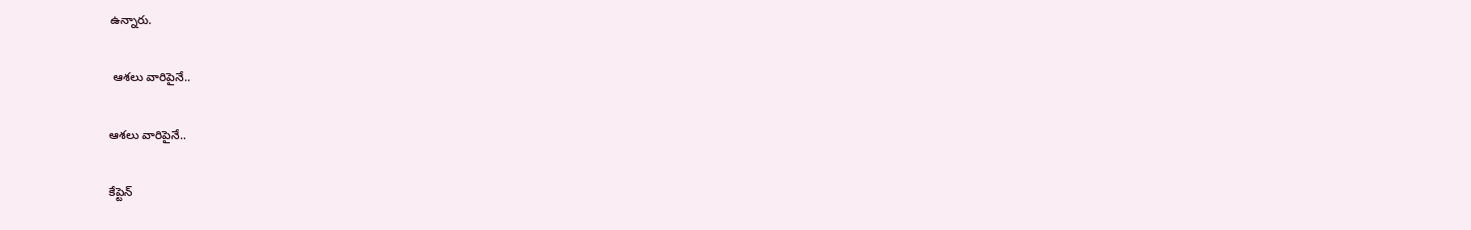ఉన్నారు.

 ఆశలు వారిపైనే..

ఆశలు వారిపైనే..

కేప్టెన్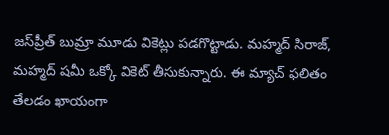జస్‌ప్రీత్ బుమ్రా మూడు వికెట్లు పడగొట్టాడు. మహ్మద్ సిరాజ్, మహ్మద్ షమీ ఒక్కో వికెట్ తీసుకున్నారు. ఈ మ్యాచ్ ఫలితం తేలడం ఖాయంగా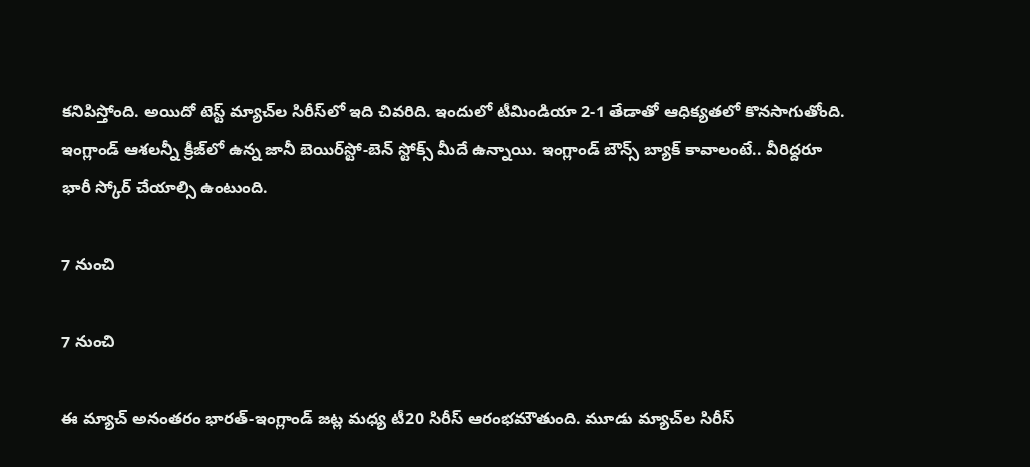కనిపిస్తోంది. అయిదో టెస్ట్ మ్యాచ్‌ల సిరీస్‌లో ఇది చివరిది. ఇందులో టీమిండియా 2-1 తేడాతో ఆధిక్యతలో కొనసాగుతోంది. ఇంగ్లాండ్ ఆశలన్నీ క్రీజ్‌లో ఉన్న జానీ బెయిర్‌స్టో-బెన్ స్టోక్స్ మీదే ఉన్నాయి. ఇంగ్లాండ్ బౌన్స్ బ్యాక్ కావాలంటే.. వీరిద్దరూ భారీ స్కోర్ చేయాల్సి ఉంటుంది.

7 నుంచి

7 నుంచి

ఈ మ్యాచ్ అనంతరం భారత్-ఇంగ్లాండ్ జట్ల మధ్య టీ20 సిరీస్ ఆరంభమౌతుంది. మూడు మ్యాచ్‌ల సిరీస్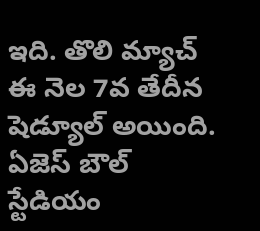ఇది. తొలి మ్యాచ్ ఈ నెల 7వ తేదీన షెడ్యూల్ అయింది. ఏజెస్ బౌల్ స్టేడియం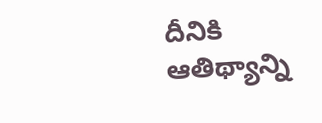దీనికి ఆతిథ్యాన్ని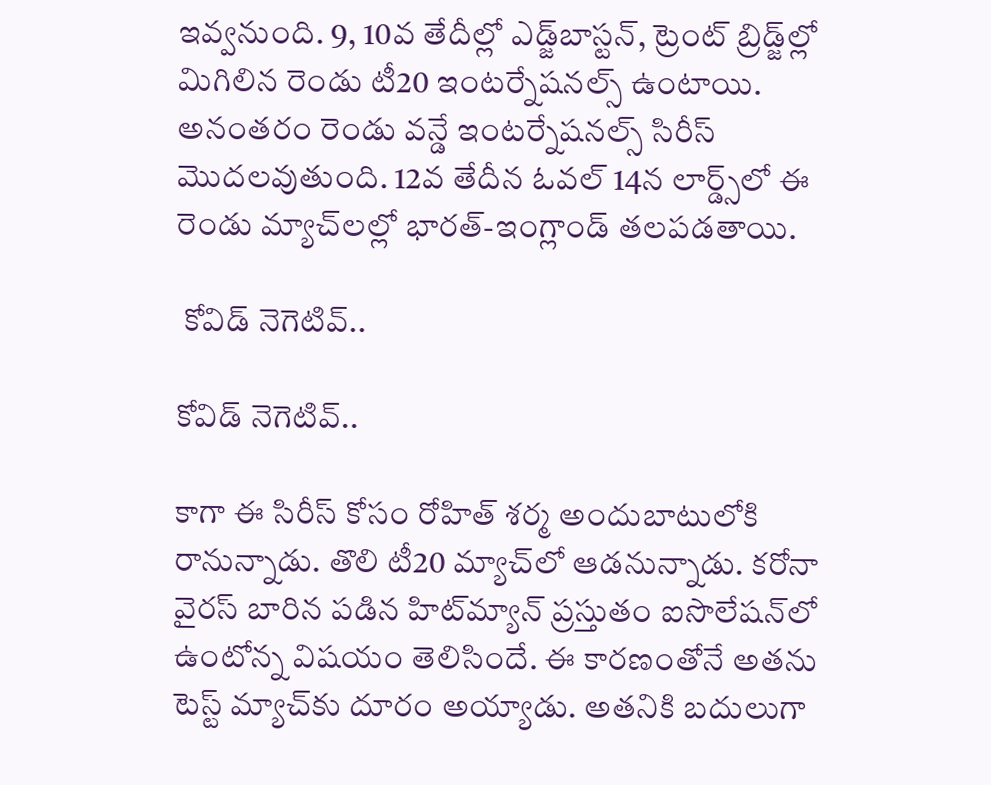ఇవ్వనుంది. 9, 10వ తేదీల్లో ఎడ్జ్‌బాస్టన్‌, ట్రెంట్ బ్రిడ్జ్‌ల్లో మిగిలిన రెండు టీ20 ఇంటర్నేషనల్స్ ఉంటాయి. అనంతరం రెండు వన్డే ఇంటర్నేషనల్స్ సిరీస్ మొదలవుతుంది. 12వ తేదీన ఓవల్ 14న లార్డ్స్‌లో ఈ రెండు మ్యాచ్‌లల్లో భారత్-ఇంగ్లాండ్ తలపడతాయి.

 కోవిడ్ నెగెటివ్..

కోవిడ్ నెగెటివ్..

కాగా ఈ సిరీస్ కోసం రోహిత్ శర్మ అందుబాటులోకి రానున్నాడు. తొలి టీ20 మ్యాచ్‌లో ఆడనున్నాడు. కరోనా వైరస్ బారిన పడిన హిట్‌మ్యాన్ ప్రస్తుతం ఐసొలేషన్‌లో ఉంటోన్న విషయం తెలిసిందే. ఈ కారణంతోనే అతను టెస్ట్ మ్యాచ్‌కు దూరం అయ్యాడు. అతనికి బదులుగా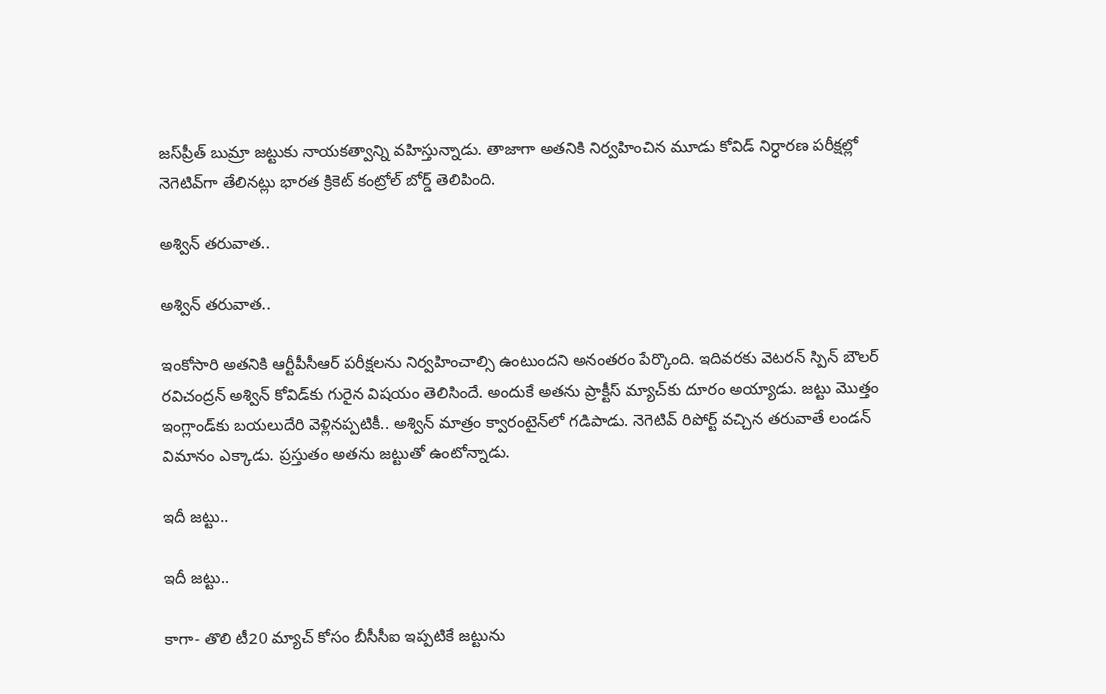జస్‌ప్రీత్ బుమ్రా జట్టుకు నాయకత్వాన్ని వహిస్తున్నాడు. తాజాగా అతనికి నిర్వహించిన మూడు కోవిడ్ నిర్ధారణ పరీక్షల్లో నెగెటివ్‌గా తేలినట్లు భారత క్రికెట్ కంట్రోల్ బోర్డ్ తెలిపింది.

అశ్విన్ తరువాత..

అశ్విన్ తరువాత..

ఇంకోసారి అతనికి ఆర్టీపీసీఆర్ పరీక్షలను నిర్వహించాల్సి ఉంటుందని అనంతరం పేర్కొంది. ఇదివరకు వెటరన్ స్పిన్ బౌలర్ రవిచంద్రన్ అశ్విన్ కోవిడ్‌కు గురైన విషయం తెలిసిందే. అందుకే అతను ప్రాక్టీస్ మ్యాచ్‌కు దూరం అయ్యాడు. జట్టు మొత్తం ఇంగ్లాండ్‌కు బయలుదేరి వెళ్లినప్పటికీ.. అశ్విన్ మాత్రం క్వారంటైన్‌లో గడిపాడు. నెగెటివ్ రిపోర్ట్ వచ్చిన తరువాతే లండన్ విమానం ఎక్కాడు. ప్రస్తుతం అతను జట్టుతో ఉంటోన్నాడు.

ఇదీ జట్టు..

ఇదీ జట్టు..

కాగా- తొలి టీ20 మ్యాచ్ కోసం బీసీసీఐ ఇప్పటికే జట్టును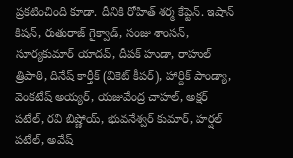ప్రకటించింది కూడా. దీనికి రోహిత్ శర్మ కేప్టెన్. ఇషాన్ కిషన్, రుతురాజ్ గైక్వాడ్, సంజు శాంసన్, సూర్యకుమార్ యాదవ్, దీపక్ హుడా, రాహుల్ త్రిపాఠి, దినేష్ కార్తీక్ (వికెట్ కీపర్), హార్దిక్ పాండ్యా, వెంకటేష్ అయ్యర్, యజువేంద్ర చాహల్, అక్షర్ పటేల్, రవి బిష్ణోయ్, భువనేశ్వర్ కుమార్, హర్షల్ పటేల్, అవేష్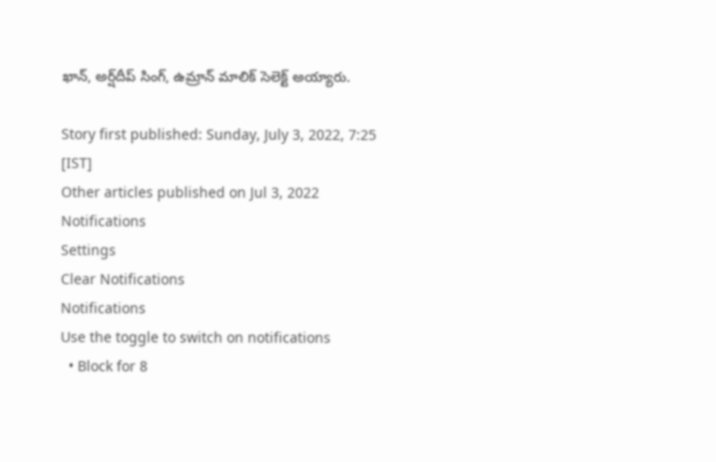ఖాన్, అర్ష్‌దీప్ సింగ్, ఉమ్రాన్ మాలిక్ సెలెక్ట్ అయ్యారు.

Story first published: Sunday, July 3, 2022, 7:25 [IST]
Other articles published on Jul 3, 2022
Notifications
Settings
Clear Notifications
Notifications
Use the toggle to switch on notifications
  • Block for 8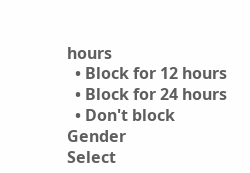hours
  • Block for 12 hours
  • Block for 24 hours
  • Don't block
Gender
Select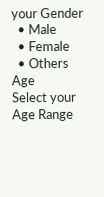your Gender
  • Male
  • Female
  • Others
Age
Select your Age Range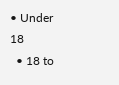• Under 18
  • 18 to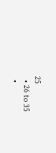25
  • 26 to 35
  •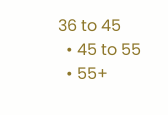36 to 45
  • 45 to 55
  • 55+